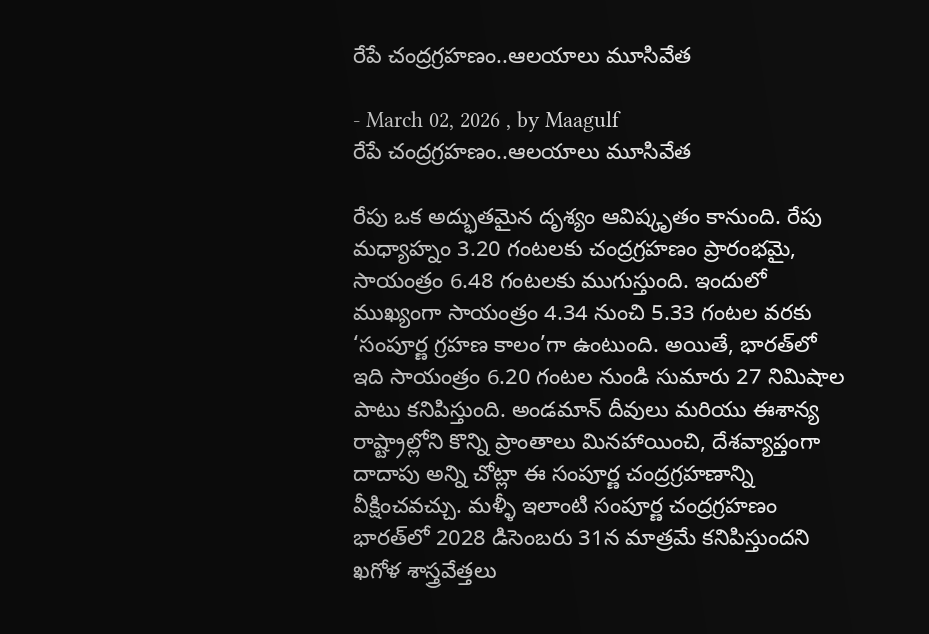రేపే చంద్రగ్రహణం..ఆలయాలు మూసివేత

- March 02, 2026 , by Maagulf
రేపే చంద్రగ్రహణం..ఆలయాలు మూసివేత

రేపు ఒక అద్భుతమైన దృశ్యం ఆవిష్కృతం కానుంది. రేపు మధ్యాహ్నం 3.20 గంటలకు చంద్రగ్రహణం ప్రారంభమై, సాయంత్రం 6.48 గంటలకు ముగుస్తుంది. ఇందులో ముఖ్యంగా సాయంత్రం 4.34 నుంచి 5.33 గంటల వరకు ‘సంపూర్ణ గ్రహణ కాలం’గా ఉంటుంది. అయితే, భారత్‌లో ఇది సాయంత్రం 6.20 గంటల నుండి సుమారు 27 నిమిషాల పాటు కనిపిస్తుంది. అండమాన్ దీవులు మరియు ఈశాన్య రాష్ట్రాల్లోని కొన్ని ప్రాంతాలు మినహాయించి, దేశవ్యాప్తంగా దాదాపు అన్ని చోట్లా ఈ సంపూర్ణ చంద్రగ్రహణాన్ని వీక్షించవచ్చు. మళ్ళీ ఇలాంటి సంపూర్ణ చంద్రగ్రహణం భారత్‌లో 2028 డిసెంబరు 31న మాత్రమే కనిపిస్తుందని ఖగోళ శాస్త్రవేత్తలు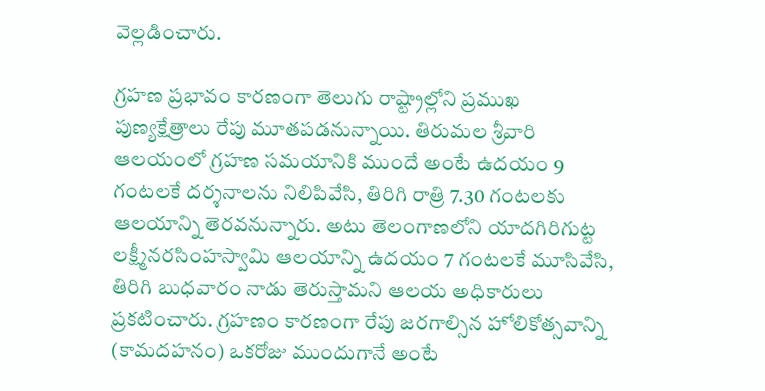వెల్లడించారు.

గ్రహణ ప్రభావం కారణంగా తెలుగు రాష్ట్రాల్లోని ప్రముఖ పుణ్యక్షేత్రాలు రేపు మూతపడనున్నాయి. తిరుమల శ్రీవారి ఆలయంలో గ్రహణ సమయానికి ముందే అంటే ఉదయం 9 గంటలకే దర్శనాలను నిలిపివేసి, తిరిగి రాత్రి 7.30 గంటలకు ఆలయాన్ని తెరవనున్నారు. అటు తెలంగాణలోని యాదగిరిగుట్ట లక్ష్మీనరసింహస్వామి ఆలయాన్ని ఉదయం 7 గంటలకే మూసివేసి, తిరిగి బుధవారం నాడు తెరుస్తామని ఆలయ అధికారులు ప్రకటించారు. గ్రహణం కారణంగా రేపు జరగాల్సిన హోలికోత్సవాన్ని (కామదహనం) ఒకరోజు ముందుగానే అంటే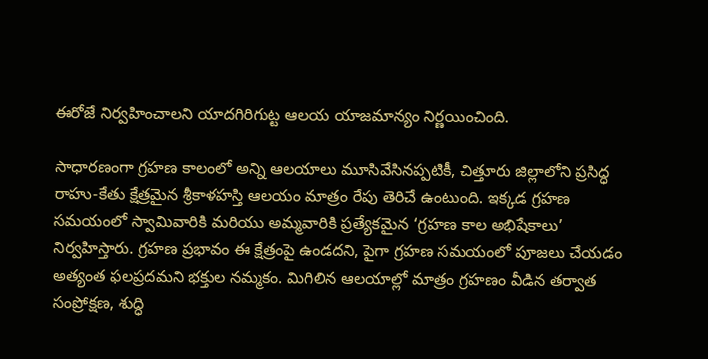ఈరోజే నిర్వహించాలని యాదగిరిగుట్ట ఆలయ యాజమాన్యం నిర్ణయించింది.

సాధారణంగా గ్రహణ కాలంలో అన్ని ఆలయాలు మూసివేసినప్పటికీ, చిత్తూరు జిల్లాలోని ప్రసిద్ధ రాహు-కేతు క్షేత్రమైన శ్రీకాళహస్తి ఆలయం మాత్రం రేపు తెరిచే ఉంటుంది. ఇక్కడ గ్రహణ సమయంలో స్వామివారికి మరియు అమ్మవారికి ప్రత్యేకమైన ‘గ్రహణ కాల అభిషేకాలు’ నిర్వహిస్తారు. గ్రహణ ప్రభావం ఈ క్షేత్రంపై ఉండదని, పైగా గ్రహణ సమయంలో పూజలు చేయడం అత్యంత ఫలప్రదమని భక్తుల నమ్మకం. మిగిలిన ఆలయాల్లో మాత్రం గ్రహణం వీడిన తర్వాత సంప్రోక్షణ, శుద్ధి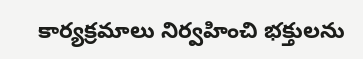కార్యక్రమాలు నిర్వహించి భక్తులను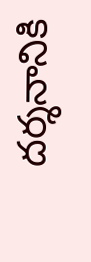దర్శనానికి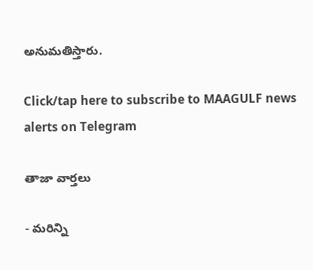అనుమతిస్తారు.

Click/tap here to subscribe to MAAGULF news alerts on Telegram

తాజా వార్తలు

- మరిన్ని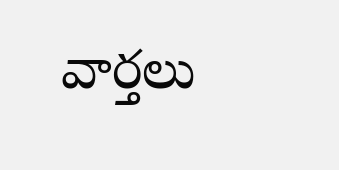వార్తలు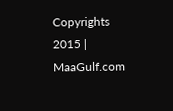Copyrights 2015 | MaaGulf.com